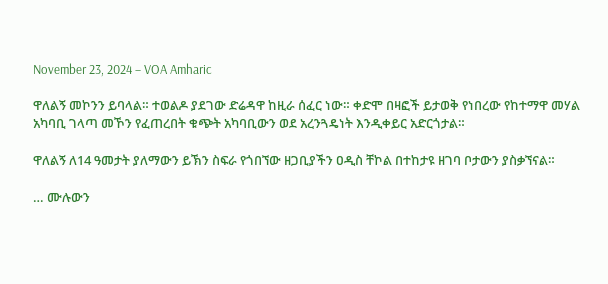November 23, 2024 – VOA Amharic

ዋለልኝ መኮንን ይባላል። ተወልዶ ያደገው ድሬዳዋ ከዚራ ሰፈር ነው። ቀድሞ በዛፎች ይታወቅ የነበረው የከተማዋ መሃል አካባቢ ገላጣ መኾን የፈጠረበት ቁጭት አካባቢውን ወደ አረንጓዴነት እንዲቀይር አድርጎታል።

ዋለልኝ ለ14 ዓመታት ያለማውን ይኽን ስፍራ የጎበኘው ዘጋቢያችን ዐዲስ ቸኮል በተከታዩ ዘገባ ቦታውን ያስቃኘናል።

… ሙሉውን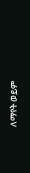ለማየት ወይም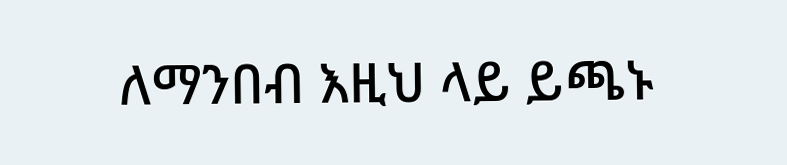ለማንበብ እዚህ ላይ ይጫኑ